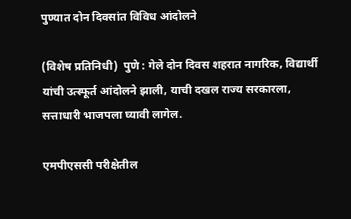पुण्यात दोन दिवसांत विविध आंदोलने

(विशेष प्रतिनिधी)  पुणे : गेले दोन दिवस शहरात नागरिक, विद्यार्थी यांची उत्स्फूर्त आंदोलने झाली, याची दखल राज्य सरकारला, सत्ताधारी भाजपला घ्यावी लागेल.

एमपीएससी परीक्षेतील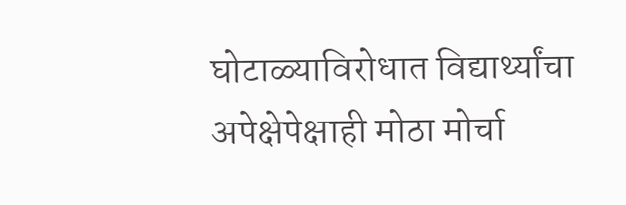घोटाळ्याविरोधात विद्यार्थ्यांचा अपेक्षेपेक्षाही मोठा मोर्चा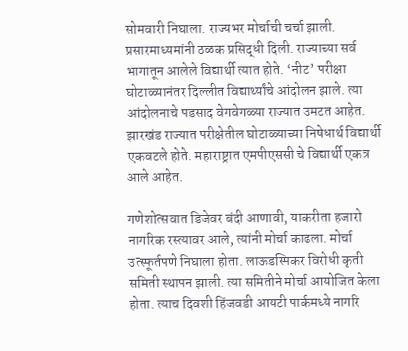सोमवारी निघाला. राज्यभर मोर्चाची चर्चा झाली. प्रसारमाध्यमांनी ठळक प्रसिद्धी दिली. राज्याच्या सर्व भागातून आलेले विद्यार्थी त्यात होते. ‘नीट’ परीक्षा घोटाळ्यानंतर दिल्लीत विद्यार्थ्यांचे आंदोलन झाले. त्या आंदोलनाचे पडसाद वेगवेगळ्या राज्यात उमटत आहेत. झारखंड राज्यात परीक्षेतील घोटाळ्याच्या निषेधार्थ विद्यार्थी एकवटले होते. महाराष्ट्रात एमपीएससी चे विद्यार्थी एकत्र आले आहेत.

गणेशोत्सवात डिजेवर बंदी आणावी, याकरीता हजारो नागरिक रस्त्यावर आले, त्यांनी मोर्चा काढला. मोर्चा उत्स्फूर्तपणे निघाला होता. लाऊडस्पिकर विरोधी कृती समिती स्थापन झाली. त्या समितीने मोर्चा आयोजित केला होता. त्याच दिवशी हिंजवडी आयटी पार्कमध्ये नागरि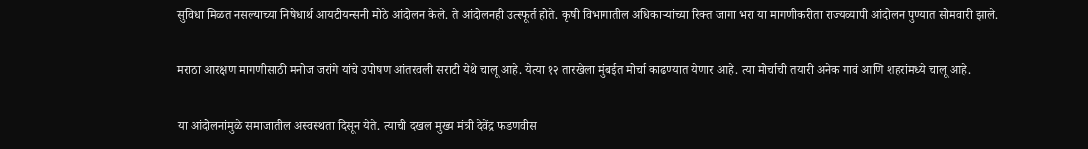सुविधा मिळत नसल्याच्या निषेधार्थ आयटीयन्सनी मोठे आंदोलन केले. ते आंदोलनही उत्स्फूर्त होते. कृषी विभागातील अधिकाऱ्यांच्या रिक्त जागा भरा या मागणीकरीता राज्यव्यापी आंदोलन पुण्यात सोमवारी झाले.

मराठा आरक्षण मागणीसाठी मनोज जरांगे यांचे उपोषण आंतरवली सराटी येथे चालू आहे. येत्या १२ तारखेला मुंबईत मोर्चा काढण्यात येणार आहे. त्या मोर्चाची तयारी अनेक गावं आणि शहरांमध्ये चालू आहे.

या आंदोलनांमुळे समाजातील अस्वस्थता दिसून येते. त्याची दखल मुख्य मंत्री देवेंद्र फडणवीस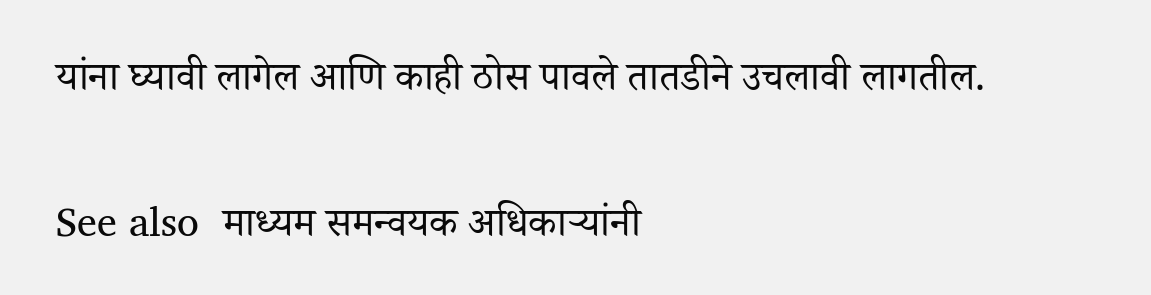यांना घ्यावी लागेल आणि काही ठोस पावले तातडीने उचलावी लागतील.

See also  माध्यम समन्वयक अधिकाऱ्यांनी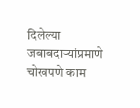दिलेल्या जबाबदाऱ्यांप्रमाणे चोखपणे काम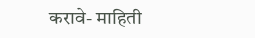करावे- माहिती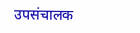उपसंचालक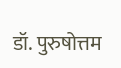डॉ. पुरुषोत्तम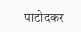पाटोदकर